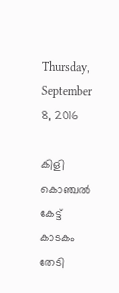Thursday, September 8, 2016

കിളി കൊഞ്ചൽ കേട്ട് കാടകം തേടി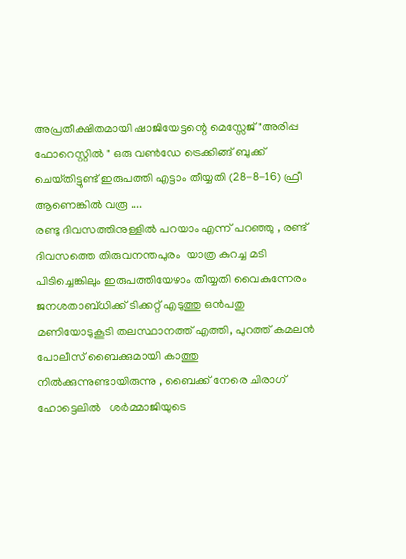അപ്രതീക്ഷിതമായി ഷാജിയേട്ടന്റെ മെസ്സേജ് "അരിപ്പ ഫോറെസ്റ്റിൽ " ഒരു വൺഡേ ട്രെക്കിങ്ങ് ബുക്ക് ചെയ്‌തിട്ടുണ്ട് ഇരുപത്തി എട്ടാം തീയ്യതി (28-8-16) ഫ്രീ ആണെങ്കിൽ വരൂ ....
രണ്ടു ദിവസത്തിനുള്ളിൽ പറയാം എന്ന് പറഞ്ഞു , രണ്ട് ദിവസത്തെ തിരുവനന്തപുരം  യാത്ര കുറച്ച മടി പിടിച്ചെങ്കിലും ഇരുപത്തിയേഴാം തീയ്യതി വൈകുന്നേരം ജനശതാബ്ധിക്ക് ടിക്കറ്റ് എടുത്തു ഒൻപതു മണിയോടുകൂടി തലസ്ഥാനത്ത് എത്തി, പുറത്ത് കമലൻ  പോലീസ് ബൈക്കുമായി കാത്തു നിൽക്കുന്നുണ്ടായിരുന്നു , ബൈക്ക് നേരെ ചിരാഗ് ഹോട്ടെലിൽ   ശർമ്മാജിയുടെ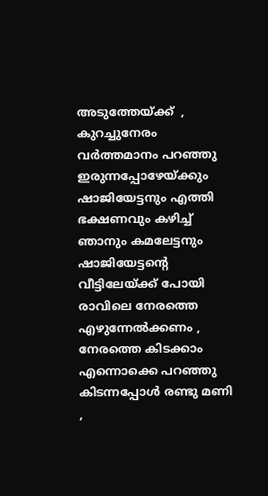അടുത്തേയ്ക്ക്  , കുറച്ചുനേരം വർത്തമാനം പറഞ്ഞു ഇരുന്നപ്പോഴേയ്ക്കും ഷാജിയേട്ടനും എത്തി  ഭക്ഷണവും കഴിച്ച്  ഞാനും കമലേട്ടനും ഷാജിയേട്ടന്റെ വീട്ടിലേയ്ക്ക് പോയി രാവിലെ നേരത്തെ എഴുന്നേൽക്കണം , നേരത്തെ കിടക്കാം എന്നൊക്കെ പറഞ്ഞു കിടന്നപ്പോൾ രണ്ടു മണി ,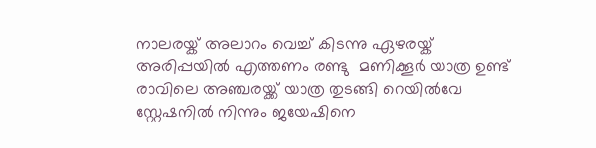നാലരയ്ക് അലാറം വെച്ച് കിടന്നു ഏഴരയ്ക് അരിപ്പയിൽ എത്തണം രണ്ടു  മണിക്കൂർ യാത്ര ഉണ്ട്
രാവിലെ അഞ്ചരയ്ക്ക് യാത്ര തുടങ്ങി റെയിൽവേ സ്റ്റേഷനിൽ നിന്നും ജയേഷിനെ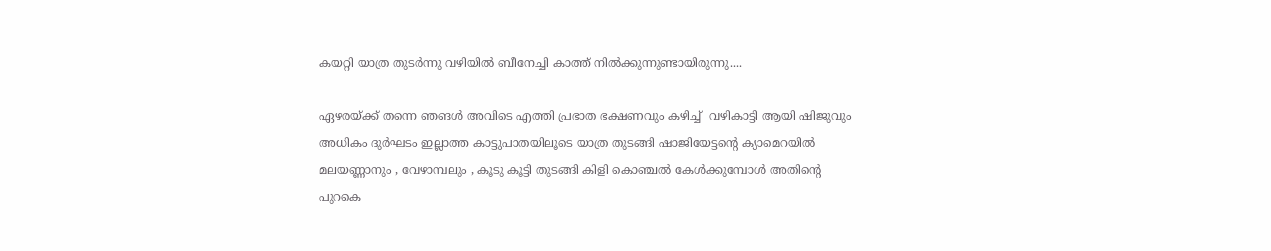കയറ്റി യാത്ര തുടർന്നു വഴിയിൽ ബീനേച്ചി കാത്ത് നിൽക്കുന്നുണ്ടായിരുന്നു....

ഏഴരയ്ക്ക് തന്നെ ഞങൾ അവിടെ എത്തി പ്രഭാത ഭക്ഷണവും കഴിച്ച്  വഴികാട്ടി ആയി ഷിജുവും  അധികം ദുർഘടം ഇല്ലാത്ത കാട്ടുപാതയിലൂടെ യാത്ര തുടങ്ങി ഷാജിയേട്ടന്റെ ക്യാമെറയിൽ മലയണ്ണാനും , വേഴാമ്പലും , കൂടു കൂട്ടി തുടങ്ങി കിളി കൊഞ്ചൽ കേൾക്കുമ്പോൾ അതിന്റെ പുറകെ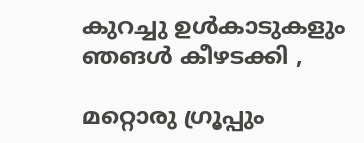കുറച്ചു ഉൾകാടുകളും ഞങൾ കീഴടക്കി ,

മറ്റൊരു ഗ്രൂപ്പും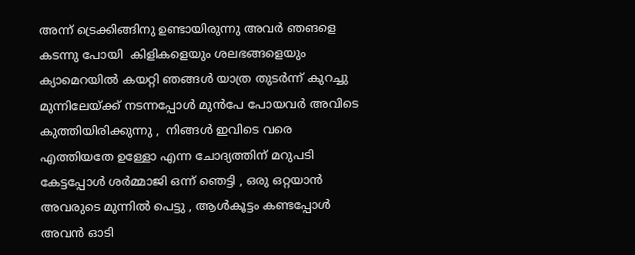അന്ന് ട്രെക്കിങ്ങിനു ഉണ്ടായിരുന്നു അവർ ഞങളെ കടന്നു പോയി  കിളികളെയും ശലഭങ്ങളെയും ക്യാമെറയിൽ കയറ്റി ഞങ്ങൾ യാത്ര തുടർന്ന് കുറച്ചു മുന്നിലേയ്ക്ക് നടന്നപ്പോൾ മുൻപേ പോയവർ അവിടെ കുത്തിയിരിക്കുന്നു ,  നിങ്ങൾ ഇവിടെ വരെ എത്തിയതേ ഉള്ളോ എന്ന ചോദ്യത്തിന് മറുപടി കേട്ടപ്പോൾ ശർമ്മാജി ഒന്ന് ഞെട്ടി , ഒരു ഒറ്റയാൻ അവരുടെ മുന്നിൽ പെട്ടു , ആൾകൂട്ടം കണ്ടപ്പോൾ അവൻ ഓടി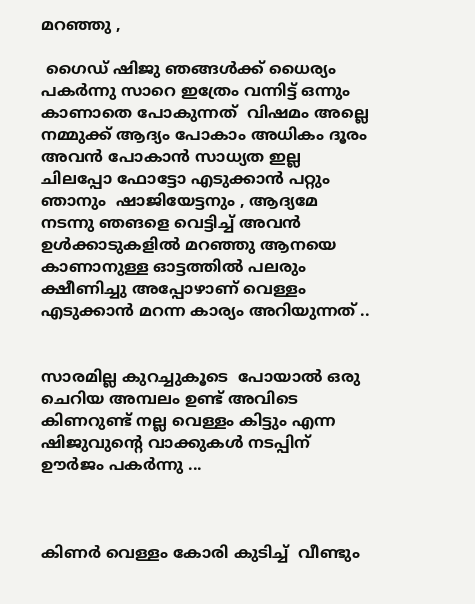മറഞ്ഞു ,

 ഗൈഡ് ഷിജു ഞങ്ങൾക്ക് ധൈര്യം പകർന്നു സാറെ ഇത്രേം വന്നിട്ട് ഒന്നും കാണാതെ പോകുന്നത്  വിഷമം അല്ലെ  നമ്മുക്ക് ആദ്യം പോകാം അധികം ദൂരം അവൻ പോകാൻ സാധ്യത ഇല്ല ചിലപ്പോ ഫോട്ടോ എടുക്കാൻ പറ്റും ഞാനും  ഷാജിയേട്ടനും , ആദ്യമേ നടന്നു ഞങളെ വെട്ടിച്ച് അവൻ ഉൾക്കാടുകളിൽ മറഞ്ഞു ആനയെ കാണാനുള്ള ഓട്ടത്തിൽ പലരും ക്ഷീണിച്ചു അപ്പോഴാണ് വെള്ളം എടുക്കാൻ മറന്ന കാര്യം അറിയുന്നത് ..


സാരമില്ല കുറച്ചുകൂടെ  പോയാൽ ഒരു ചെറിയ അമ്പലം ഉണ്ട് അവിടെ കിണറുണ്ട് നല്ല വെള്ളം കിട്ടും എന്ന ഷിജുവുന്റെ വാക്കുകൾ നടപ്പിന് ഊർജം പകർന്നു ...



കിണർ വെള്ളം കോരി കുടിച്ച്  വീണ്ടും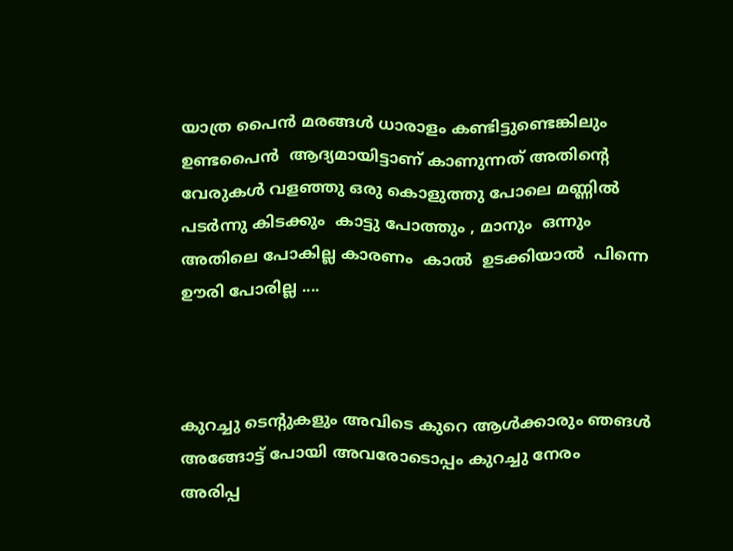യാത്ര പൈൻ മരങ്ങൾ ധാരാളം കണ്ടിട്ടുണ്ടെങ്കിലും ഉണ്ടപൈൻ  ആദ്യമായിട്ടാണ് കാണുന്നത് അതിന്റെ വേരുകൾ വളഞ്ഞു ഒരു കൊളുത്തു പോലെ മണ്ണിൽ പടർന്നു കിടക്കും  കാട്ടു പോത്തും , മാനും  ഒന്നും അതിലെ പോകില്ല കാരണം  കാൽ  ഉടക്കിയാൽ  പിന്നെ ഊരി പോരില്ല ....



കുറച്ചു ടെന്റുകളും അവിടെ കുറെ ആൾക്കാരും ഞങൾ അങ്ങോട്ട് പോയി അവരോടൊപ്പം കുറച്ചു നേരം
അരിപ്പ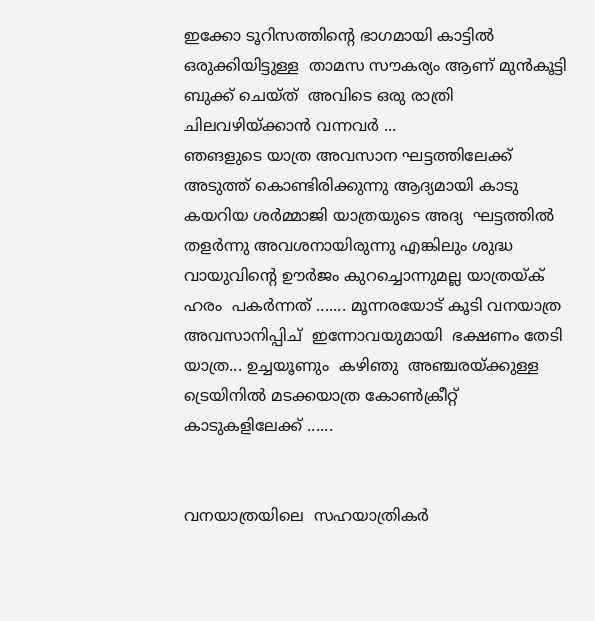ഇക്കോ ടൂറിസത്തിന്റെ ഭാഗമായി കാട്ടിൽ ഒരുക്കിയിട്ടുള്ള  താമസ സൗകര്യം ആണ് മുൻകൂട്ടി ബുക്ക് ചെയ്ത്  അവിടെ ഒരു രാത്രി ചിലവഴിയ്ക്കാൻ വന്നവർ ...
ഞങളുടെ യാത്ര അവസാന ഘട്ടത്തിലേക്ക് അടുത്ത് കൊണ്ടിരിക്കുന്നു ആദ്യമായി കാടു കയറിയ ശർമ്മാജി യാത്രയുടെ അദ്യ  ഘട്ടത്തിൽ തളർന്നു അവശനായിരുന്നു എങ്കിലും ശുദ്ധ വായുവിന്റെ ഊർജം കുറച്ചൊന്നുമല്ല യാത്രയ്ക് ഹരം  പകർന്നത് ....... മൂന്നരയോട് കൂടി വനയാത്ര അവസാനിപ്പിച്  ഇന്നോവയുമായി  ഭക്ഷണം തേടി യാത്ര... ഉച്ചയൂണും  കഴിഞു  അഞ്ചരയ്ക്കുള്ള ട്രെയിനിൽ മടക്കയാത്ര കോൺക്രീറ്റ് കാടുകളിലേക്ക് ......


വനയാത്രയിലെ  സഹയാത്രികർ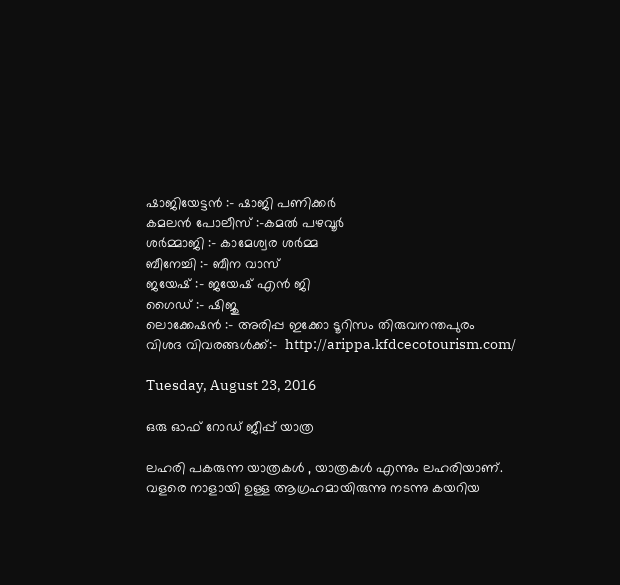ഷാജിയേട്ടൻ :- ഷാജി പണിക്കർ
കമലൻ പോലീസ് :-കമൽ പഴവൂർ
ശർമ്മാജി :- കാമേശ്വര ശർമ്മ
ബീനേച്ചി :- ബീന വാസ്
ജയേഷ് :- ജയേഷ് എൻ ജി
ഗൈഡ് :- ഷിജു
ലൊക്കേഷൻ :- അരിപ്പ ഇക്കോ ടൂറിസം തിരുവനന്തപുരം
വിശദ വിവരങ്ങൾക്ക്:-  http://arippa.kfdcecotourism.com/

Tuesday, August 23, 2016

ഒരു ഓഫ് റോഡ് ജീപ്പ് യാത്ര

ലഹരി പകരുന്ന യാത്രകൾ , യാത്രകൾ എന്നും ലഹരിയാണ്. വളരെ നാളായി ഉള്ള ആഗ്രഹമായിരുന്നു നടന്നു കയറിയ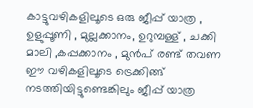കാട്ടുവഴികളിലൂടെ ഒരു ജീപ്പ് യാത്ര , ഉളുപ്പൂണി , മുല്ലക്കാനം, ഉറുമ്പള്ള് , ചക്കി മാലി ,കപ്പക്കാനം , മുൻപ് രണ്ട് തവണ ഈ വഴികളിലൂടെ ട്രെക്കിങ്ങ് നടത്തിയിട്ടുണ്ടെങ്കിലും ജീപ്പ് യാത്ര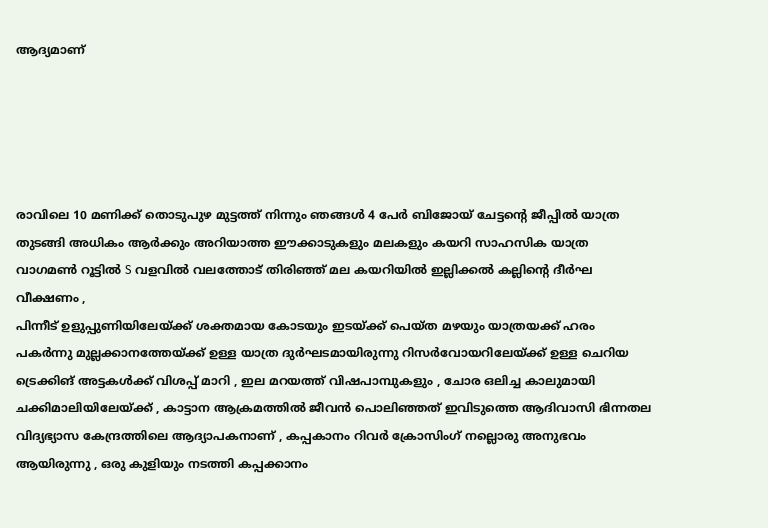ആദ്യമാണ്





രാവിലെ 10 മണിക്ക് തൊടുപുഴ മുട്ടത്ത് നിന്നും ഞങ്ങൾ 4 പേർ ബിജോയ് ചേട്ടന്റെ ജീപ്പിൽ യാത്ര തുടങ്ങി അധികം ആർക്കും അറിയാത്ത ഈക്കാടുകളും മലകളും കയറി സാഹസിക യാത്ര വാഗമൺ റൂട്ടിൽ S വളവിൽ വലത്തോട് തിരിഞ്ഞ് മല കയറിയിൽ ഇല്ലിക്കൽ കല്ലിന്റെ ദീർഘ വീക്ഷണം ,
പിന്നീട് ഉളുപ്പുണിയിലേയ്ക്ക് ശക്തമായ കോടയും ഇടയ്ക്ക് പെയ്ത മഴയും യാത്രയക്ക് ഹരം പകർന്നു മുല്ലക്കാനത്തേയ്ക്ക് ഉള്ള യാത്ര ദുർഘടമായിരുന്നു റിസർവോയറിലേയ്ക്ക് ഉള്ള ചെറിയ ട്രെക്കിങ് അട്ടകൾക്ക് വിശപ്പ് മാറി , ഇല മറയത്ത് വിഷപാമ്പുകളും , ചോര ഒലിച്ച കാലുമായി ചക്കിമാലിയിലേയ്ക്ക് , കാട്ടാന ആക്രമത്തിൽ ജീവൻ പൊലിഞ്ഞത് ഇവിടുത്തെ ആദിവാസി ഭിന്നതല വിദ്യഭ്യാസ കേന്ദ്രത്തിലെ ആദ്യാപകനാണ് , കപ്പകാനം റിവർ ക്രോസിംഗ് നല്ലൊരു അനുഭവം ആയിരുന്നു , ഒരു കുളിയും നടത്തി കപ്പക്കാനം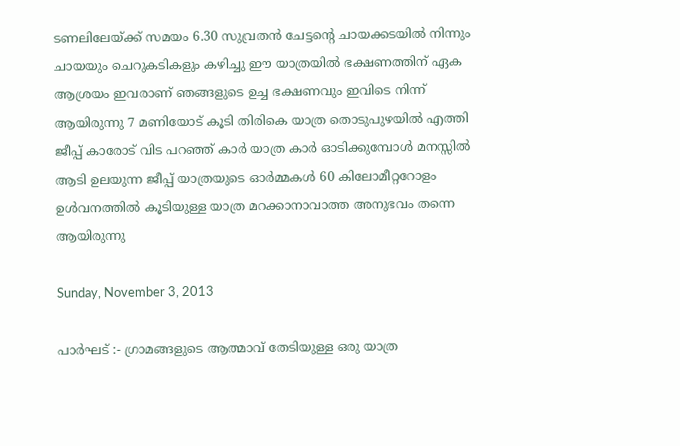ടണലിലേയ്ക്ക് സമയം 6.30 സുവ്രതൻ ചേട്ടന്റെ ചായക്കടയിൽ നിന്നും ചായയും ചെറുകടികളും കഴിച്ചു ഈ യാത്രയിൽ ഭക്ഷണത്തിന് ഏക ആശ്രയം ഇവരാണ് ഞങ്ങളുടെ ഉച്ച ഭക്ഷണവും ഇവിടെ നിന്ന് ആയിരുന്നു 7 മണിയോട് കൂടി തിരികെ യാത്ര തൊടുപുഴയിൽ എത്തി ജീപ്പ് കാരോട് വിട പറഞ്ഞ് കാർ യാത്ര കാർ ഓടിക്കുമ്പോൾ മനസ്സിൽ ആടി ഉലയുന്ന ജീപ്പ് യാത്രയുടെ ഓർമ്മകൾ 60 കിലോമീറ്ററോളം ഉൾവനത്തിൽ കൂടിയുള്ള യാത്ര മറക്കാനാവാത്ത അനുഭവം തന്നെ ആയിരുന്നു

Sunday, November 3, 2013

പാർഘട് :- ഗ്രാമങ്ങളുടെ ആത്മാവ് തേടിയുള്ള ഒരു യാത്ര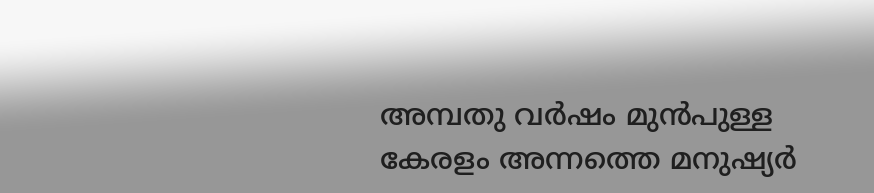അമ്പതു വർഷം മുൻപുള്ള കേരളം അന്നത്തെ മനുഷ്യർ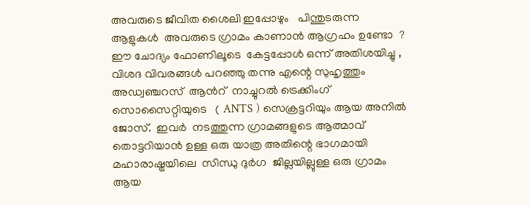അവരുടെ ജീവിത ശൈലി ഇപ്പോഴും   പിന്തുടരുന്ന   ആളുകൾ  അവരുടെ ഗ്രാമം കാണാൻ ആഗ്രഹം ഉണ്ടോ  ? ഈ ചോദ്യം ഫോണിലൂടെ  കേട്ടപ്പോൾ ഒന്ന് അതിശയിച്ചു , വിശദ വിവരങ്ങൾ പറഞ്ഞു തന്നു എന്റെ സുഹൃത്തും അഡ്വഞ്ചറസ്  ആൻറ്  നാച്ചുറൽ ട്രെക്കിംഗ് സൊസൈറ്റിയുടെ   ( ANTS ) സെക്രട്ടറിയും ആയ അനിൽ  ജോസ്.  ഇവർ  നടത്തുന്ന ഗ്രാമങ്ങളുടെ ആത്മാവ് തൊട്ടറിയാൻ ഉള്ള ഒരു യാത്ര അതിന്റെ ഭാഗമായി മഹാരാഷ്ട്രയിലെ  സിന്ധു ദുർഗ  ജില്ലയില്ലുള്ള ഒരു ഗ്രാമം ആയ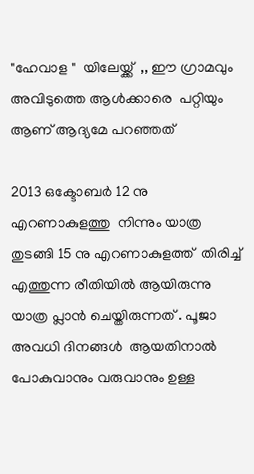"ഹേവാള "  യിലേയ്ക്ക്  ,, ഈ ഗ്രാമവും അവിടുത്തെ ആൾക്കാരെ  പറ്റിയും ആണ് ആദ്യമേ പറഞ്ഞത്

2013 ഒക്ടോബർ 12 നു എറണാകുളത്തു  നിന്നും യാത്ര തുടങ്ങി 15 നു എറണാകുളത്ത്  തിരിച്ച്  എത്തുന്ന രീതിയിൽ ആയിരുന്നു യാത്ര പ്ലാൻ ചെയ്തിരുന്നത് . പൂജാ അവധി ദിനങ്ങൾ  ആയതിനാൽ പോകുവാനും വരുവാനും ഉള്ള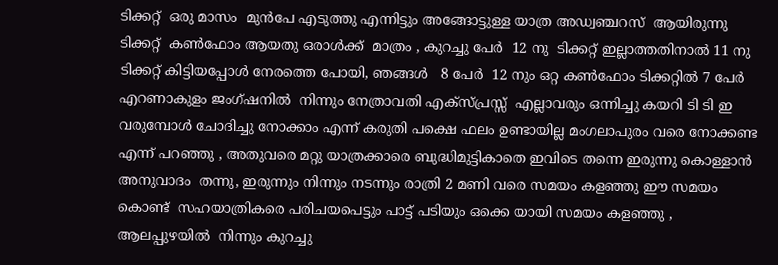ടിക്കറ്റ്‌  ഒരു മാസം  മുൻപേ എടുത്തു എന്നിട്ടും അങ്ങോട്ടുള്ള യാത്ര അഡ്വഞ്ചറസ്  ആയിരുന്നു ടിക്കറ്റ്‌  കണ്‍ഫോം ആയതു ഒരാൾക്ക്  മാത്രം , കുറച്ചു പേർ  12 നു  ടിക്കറ്റ്‌ ഇല്ലാത്തതിനാൽ 11 നു ടിക്കറ്റ്‌ കിട്ടിയപ്പോൾ നേരത്തെ പോയി, ഞങ്ങൾ   8 പേർ  12 നും ഒറ്റ കണ്‍ഫോം ടിക്കറ്റിൽ 7 പേർ എറണാകുളം ജംഗ്ഷനിൽ  നിന്നും നേത്രാവതി എക്സ്പ്രസ്സ്‌  എല്ലാവരും ഒന്നിച്ചു കയറി ടി ടി ഇ വരുമ്പോൾ ചോദിച്ചു നോക്കാം എന്ന് കരുതി പക്ഷെ ഫലം ഉണ്ടായില്ല മംഗലാപുരം വരെ നോക്കണ്ട എന്ന് പറഞ്ഞു , അതുവരെ മറ്റു യാത്രക്കാരെ ബുദ്ധിമുട്ടികാതെ ഇവിടെ തന്നെ ഇരുന്നു കൊള്ളാൻ അനുവാദം  തന്നു, ഇരുന്നും നിന്നും നടന്നും രാത്രി 2 മണി വരെ സമയം കളഞ്ഞു ഈ സമയം കൊണ്ട്  സഹയാത്രികരെ പരിചയപെട്ടും പാട്ട് പടിയും ഒക്കെ യായി സമയം കളഞ്ഞു , ആലപ്പുഴയിൽ  നിന്നും കുറച്ചു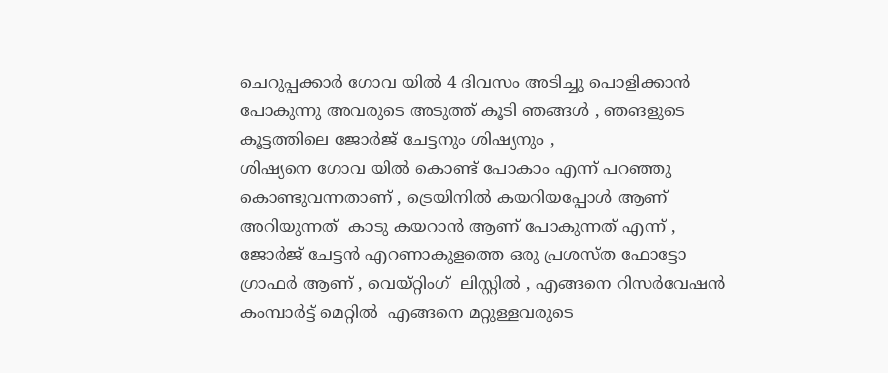ചെറുപ്പക്കാർ ഗോവ യിൽ 4 ദിവസം അടിച്ചു പൊളിക്കാൻ പോകുന്നു അവരുടെ അടുത്ത് കൂടി ഞങ്ങൾ , ഞങളുടെ കൂട്ടത്തിലെ ജോർജ് ചേട്ടനും ശിഷ്യനും ,
ശിഷ്യനെ ഗോവ യിൽ കൊണ്ട് പോകാം എന്ന് പറഞ്ഞു കൊണ്ടുവന്നതാണ് , ട്രെയിനിൽ കയറിയപ്പോൾ ആണ് അറിയുന്നത്  കാടു കയറാൻ ആണ് പോകുന്നത് എന്ന് , ജോർജ് ചേട്ടൻ എറണാകുളത്തെ ഒരു പ്രശസ്ത ഫോട്ടോ ഗ്രാഫർ ആണ് , വെയ്റ്റിംഗ്  ലിസ്റ്റിൽ , എങ്ങനെ റിസർവേഷൻ കംമ്പാർട്ട് മെറ്റിൽ  എങ്ങനെ മറ്റുള്ളവരുടെ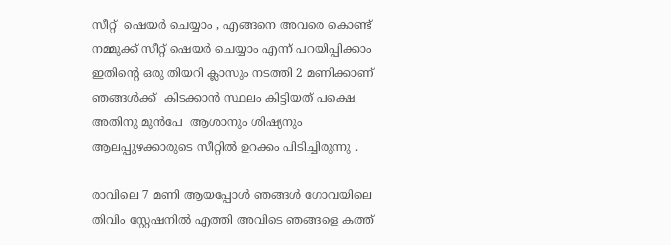സീറ്റ്‌  ഷെയർ ചെയ്യാം , എങ്ങനെ അവരെ കൊണ്ട് നമ്മുക്ക് സീറ്റ്‌ ഷെയർ ചെയ്യാം എന്ന് പറയിപ്പിക്കാം ഇതിന്റെ ഒരു തിയറി ക്ലാസും നടത്തി 2 മണിക്കാണ്  ഞങ്ങൾക്ക്  കിടക്കാൻ സ്ഥലം കിട്ടിയത് പക്ഷെ അതിനു മുൻപേ  ആശാനും ശിഷ്യനും ആലപ്പുഴക്കാരുടെ സീറ്റിൽ ഉറക്കം പിടിച്ചിരുന്നു .

രാവിലെ 7 മണി ആയപ്പോൾ ഞങ്ങൾ ഗോവയിലെ തിവിം സ്റ്റേഷനിൽ എത്തി അവിടെ ഞങ്ങളെ കത്ത്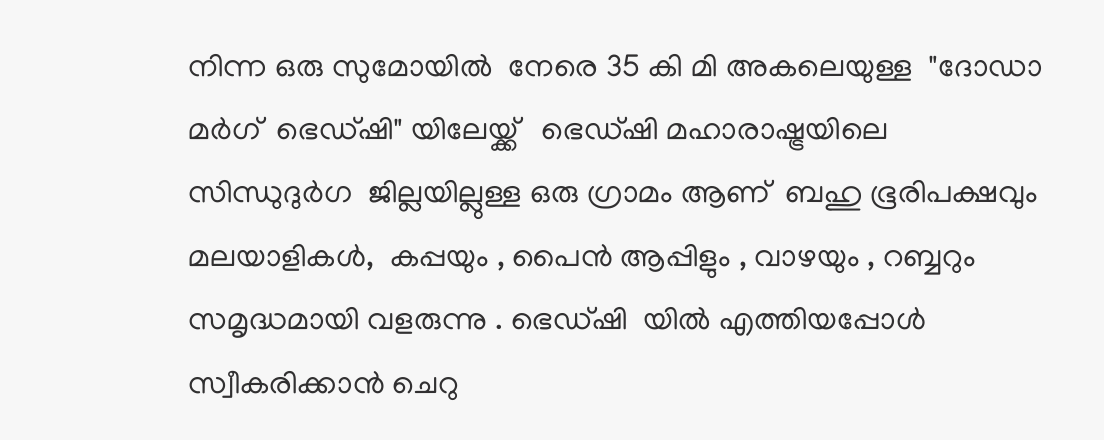നിന്ന ഒരു സുമോയിൽ  നേരെ 35 കി മി അകലെയുള്ള  "ദോഡാ മർഗ്  ഭെഡ്ഷി" യിലേയ്ക്ക്   ഭെഡ്ഷി മഹാരാഷ്ട്രയിലെ സിന്ധുദുർഗ  ജില്ലയില്ലുള്ള ഒരു ഗ്രാമം ആണ്  ബഹു ഭൂരിപക്ഷവും മലയാളികൾ,  കപ്പയും , പൈൻ ആപ്പിളും , വാഴയും , റബ്ബറും   സമൃദ്ധമായി വളരുന്നു . ഭെഡ്ഷി  യിൽ എത്തിയപ്പോൾ സ്വീകരിക്കാൻ ചെറു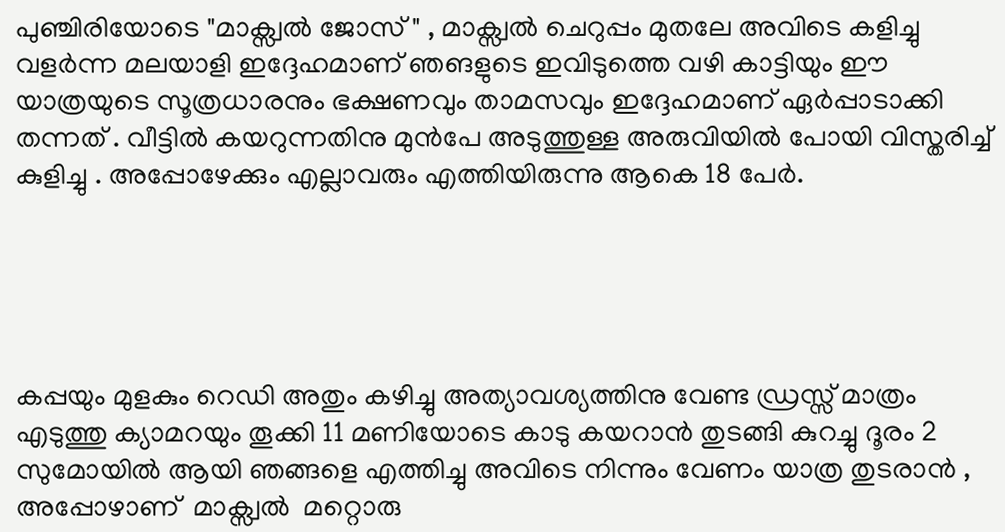പുഞ്ചിരിയോടെ "മാക്സ്വൽ ജോസ് " , മാക്സ്വൽ ചെറുപ്പം മുതലേ അവിടെ കളിച്ചു വളർന്ന മലയാളി ഇദ്ദേഹമാണ് ഞങളുടെ ഇവിടുത്തെ വഴി കാട്ടിയും ഈ യാത്രയുടെ സൂത്രധാരനും ഭക്ഷണവും താമസവും ഇദ്ദേഹമാണ് ഏർപ്പാടാക്കി തന്നത് . വീട്ടിൽ കയറുന്നതിനു മുൻപേ അടുത്തുള്ള അരുവിയിൽ പോയി വിസ്തരിച്ച്  കുളിച്ചു . അപ്പോഴേക്കും എല്ലാവരും എത്തിയിരുന്നു ആകെ 18 പേർ.





കപ്പയും മുളകും റെഡി അതും കഴിച്ചു അത്യാവശ്യത്തിനു വേണ്ട ഡ്രസ്സ്‌ മാത്രം എടുത്തു ക്യാമറയും തൂക്കി 11 മണിയോടെ കാടു കയറാൻ തുടങ്ങി കുറച്ചു ദൂരം 2 സുമോയിൽ ആയി ഞങ്ങളെ എത്തിച്ചു അവിടെ നിന്നും വേണം യാത്ര തുടരാൻ , അപ്പോഴാണ്  മാക്സ്വൽ  മറ്റൊരു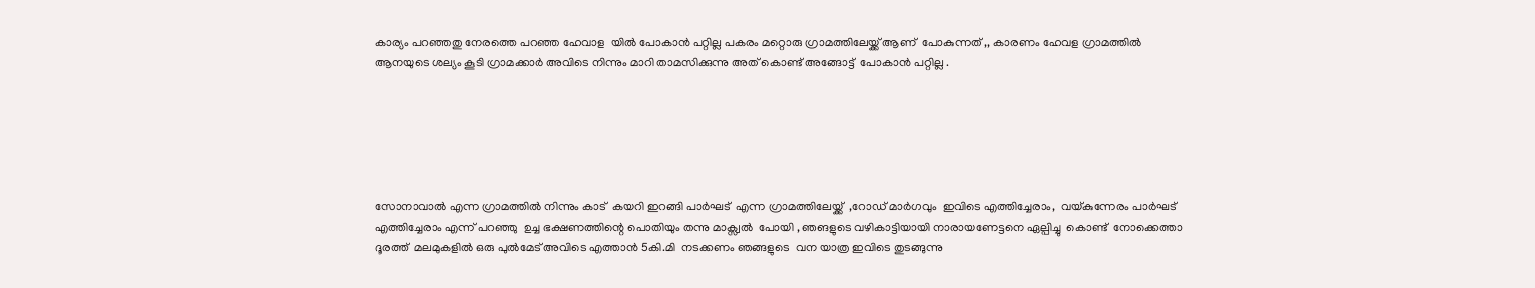കാര്യം പറഞ്ഞതു നേരത്തെ പറഞ്ഞ ഹേവാള  യിൽ പോകാൻ പറ്റില്ല പകരം മറ്റൊരു ഗ്രാമത്തിലേയ്ക്ക് ആണ്  പോകുന്നത് ,, കാരണം ഹേവള ഗ്രാമത്തിൽ ആനയുടെ ശല്യം കൂടി ഗ്രാമക്കാർ അവിടെ നിന്നും മാറി താമസിക്കുന്നു അത് കൊണ്ട് അങ്ങോട്ട്  പോകാൻ പറ്റില്ല .






സോനാവാൽ എന്ന ഗ്രാമത്തിൽ നിന്നും കാട്  കയറി ഇറങ്ങി പാർഘട്  എന്ന ഗ്രാമത്തിലേയ്ക്ക്  ,റോഡ്‌ മാർഗവും  ഇവിടെ എത്തിച്ചേരാം,  വയ്കുന്നേരം പാർഘട്  എത്തിച്ചേരാം എന്ന് പറഞ്ഞു  ഉച്ച ഭക്ഷണത്തിന്റെ പൊതിയും തന്നു മാക്സ്വൽ  പോയി , ഞങളുടെ വഴികാട്ടിയായി നാരായണേട്ടനെ ഏല്പിച്ചു  കൊണ്ട്  നോക്കെത്താ ദൂരത്ത്  മലമുകളിൽ ഒരു പുൽമേട് അവിടെ എത്താൻ 5കി.മി  നടക്കണം ഞങ്ങളുടെ  വന യാത്ര ഇവിടെ തുടങ്ങുന്നു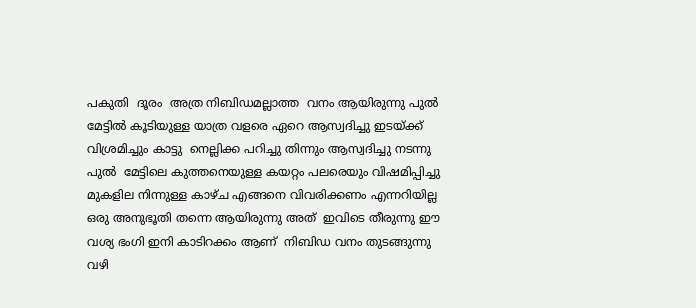പകുതി  ദൂരം  അത്ര നിബിഡമല്ലാത്ത  വനം ആയിരുന്നു പുൽ  മേട്ടിൽ കൂടിയുള്ള യാത്ര വളരെ ഏറെ ആസ്വദിച്ചു ഇടയ്ക്ക് വിശ്രമിച്ചും കാട്ടു  നെല്ലിക്ക പറിച്ചു തിന്നും ആസ്വദിച്ചു നടന്നു പുൽ  മേട്ടിലെ കുത്തനെയുള്ള കയറ്റം പലരെയും വിഷമിപ്പിച്ചു മുകളില നിന്നുള്ള കാഴ്ച എങ്ങനെ വിവരിക്കണം എന്നറിയില്ല ഒരു അനുഭൂതി തന്നെ ആയിരുന്നു അത്  ഇവിടെ തീരുന്നു ഈ വശ്യ ഭംഗി ഇനി കാടിറക്കം ആണ്  നിബിഡ വനം തുടങ്ങുന്നു
വഴി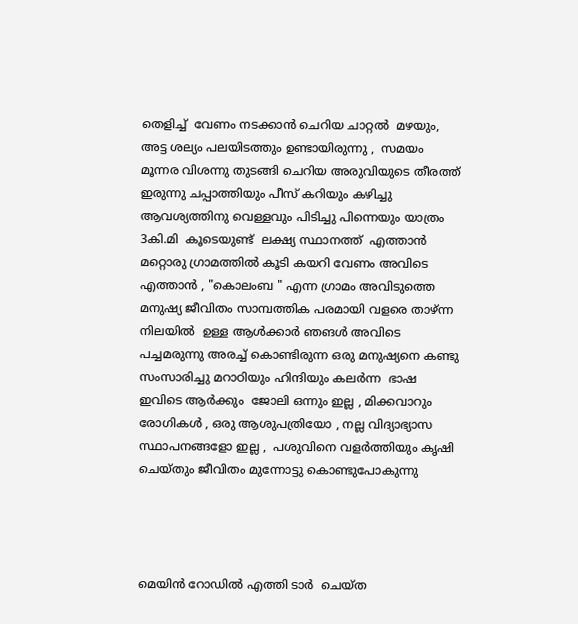തെളിച്ച്  വേണം നടക്കാൻ ചെറിയ ചാറ്റൽ  മഴയും, അട്ട ശല്യം പലയിടത്തും ഉണ്ടായിരുന്നു ,  സമയം മൂന്നര വിശന്നു തുടങ്ങി ചെറിയ അരുവിയുടെ തീരത്ത് ഇരുന്നു ചപ്പാത്തിയും പീസ്‌ കറിയും കഴിച്ചു ആവശ്യത്തിനു വെള്ളവും പിടിച്ചു പിന്നെയും യാത്രം 3കി.മി  കൂടെയുണ്ട്  ലക്ഷ്യ സ്ഥാനത്ത്  എത്താൻ  മറ്റൊരു ഗ്രാമത്തിൽ കൂടി കയറി വേണം അവിടെ  എത്താൻ , "കൊലംബ " എന്ന ഗ്രാമം അവിടുത്തെ മനുഷ്യ ജീവിതം സാമ്പത്തിക പരമായി വളരെ താഴ്‌ന്ന  നിലയിൽ  ഉള്ള ആൾക്കാർ ഞങൾ അവിടെ പച്ചമരുന്നു അരച്ച് കൊണ്ടിരുന്ന ഒരു മനുഷ്യനെ കണ്ടു  സംസാരിച്ചു മറാഠിയും ഹിന്ദിയും കലർന്ന  ഭാഷ  ഇവിടെ ആർക്കും  ജോലി ഒന്നും ഇല്ല , മിക്കവാറും രോഗികൾ , ഒരു ആശുപത്രിയോ , നല്ല വിദ്യാഭ്യാസ സ്ഥാപനങ്ങളോ ഇല്ല ,  പശുവിനെ വളർത്തിയും കൃഷി ചെയ്തും ജീവിതം മുന്നോട്ടു കൊണ്ടുപോകുന്നു




മെയിൻ റോഡിൽ എത്തി ടാർ  ചെയ്ത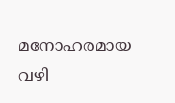മനോഹരമായ വഴി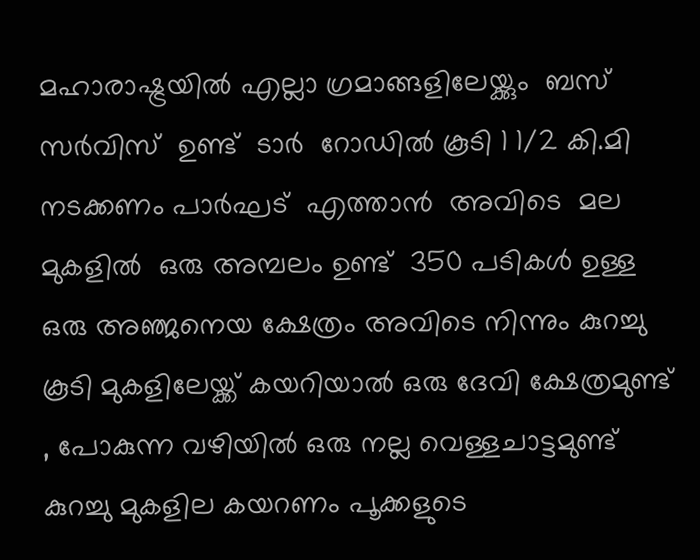മഹാരാഷ്ട്രയിൽ എല്ലാ ഗ്രമാങ്ങളിലേയ്ക്കും  ബസ്‌ സർവിസ്  ഉണ്ട്  ടാർ  റോഡിൽ കൂടി 1 1/2 കി.മി  നടക്കണം പാർഘട്  എത്താൻ  അവിടെ  മല മുകളിൽ  ഒരു അമ്പലം ഉണ്ട്  350 പടികൾ ഉള്ള ഒരു അഞ്ജനെയ ക്ഷേത്രം അവിടെ നിന്നും കുറച്ചു കൂടി മുകളിലേയ്ക്ക് കയറിയാൽ ഒരു ദേവി ക്ഷേത്രമുണ്ട്  , പോകുന്ന വഴിയിൽ ഒരു നല്ല വെള്ളചാട്ടമുണ്ട്  കുറച്ചു മുകളില കയറണം പൂക്കളുടെ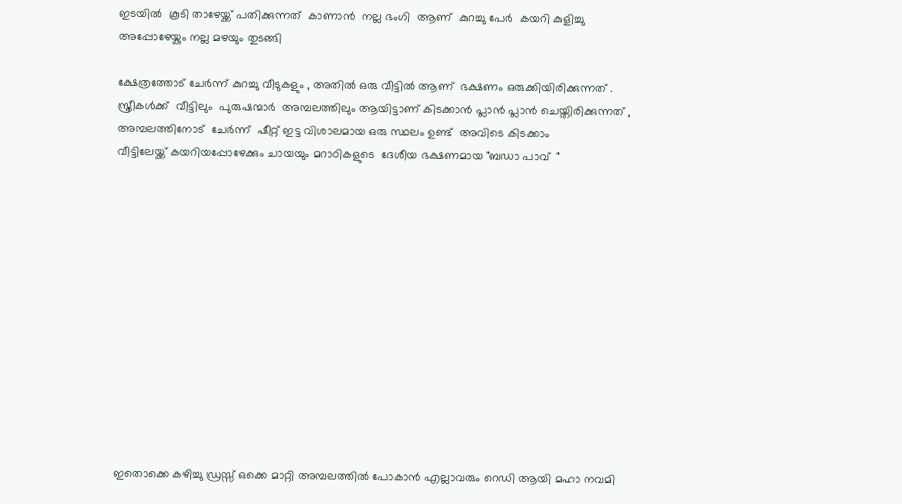ഇടയിൽ  കൂടി താഴേയ്ക്ക് പതിക്കുന്നത്  കാണാൻ  നല്ല ഭംഗി  ആണ്  കുറച്ചു പേർ  കയറി കുളിച്ചു  അപ്പോഴേയ്കും നല്ല മഴയും തുടങ്ങി

ക്ഷേത്രത്തോട് ചേർന്ന് കുറച്ചു വീടുകളും , അതിൽ ഒരു വീട്ടിൽ ആണ്  ഭക്ഷണം ഒരുക്കിയിരിക്കുന്നത് . സ്ത്രീകൾക്ക്  വീട്ടിലും  പുരുഷന്മാർ  അമ്പലത്തിലും ആയിട്ടാണ് കിടക്കാൻ പ്ലാൻ പ്ലാൻ ചെയ്തിരിക്കുന്നത് , അമ്പലത്തിനോട്  ചേർന്ന്  ഷീറ്റ് ഇട്ട വിശാലമായ ഒരു സ്ഥലം ഉണ്ട്  അവിടെ കിടക്കാം
വീട്ടിലേയ്ക്ക് കയറിയപ്പോഴേക്കും ചായയും മറാഠികളുടെ  ദേശീയ ഭക്ഷണമായ "ബഡാ പാവ്  "













ഇതൊക്കെ കഴിച്ചു ഡ്രസ്സ്‌ ഒക്കെ മാറ്റി അമ്പലത്തിൽ പോകാൻ എല്ലാവരും റെഡി ആയി മഹാ നവമി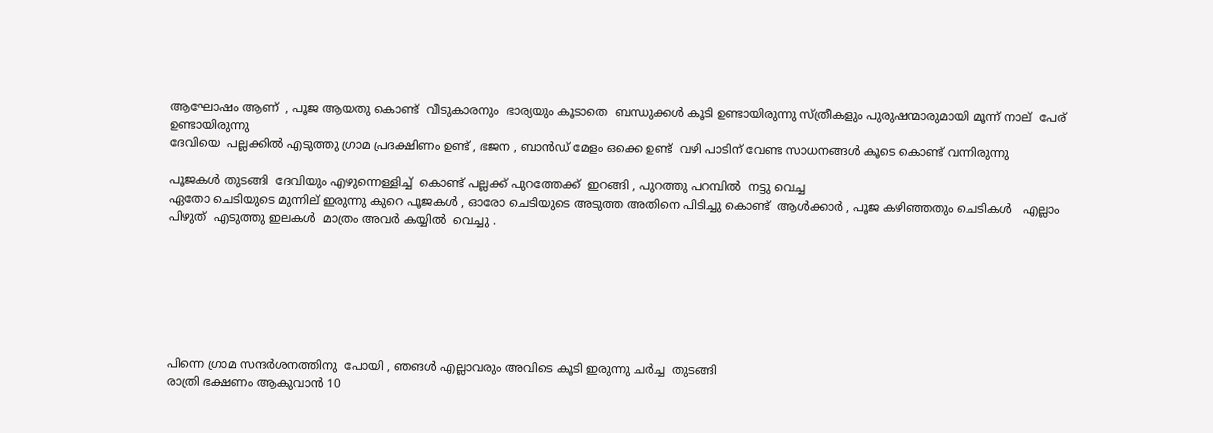ആഘോഷം ആണ്  , പൂജ ആയതു കൊണ്ട്  വീടുകാരനും  ഭാര്യയും കൂടാതെ  ബന്ധുക്കൾ കൂടി ഉണ്ടായിരുന്നു സ്ത്രീകളും പുരുഷന്മാരുമായി മൂന്ന് നാല്  പേര് ഉണ്ടായിരുന്നു
ദേവിയെ  പല്ലക്കിൽ എടുത്തു ഗ്രാമ പ്രദക്ഷിണം ഉണ്ട് , ഭജന , ബാൻഡ് മേളം ഒക്കെ ഉണ്ട്  വഴി പാടിന് വേണ്ട സാധനങ്ങൾ കൂടെ കൊണ്ട് വന്നിരുന്നു

പൂജകൾ തുടങ്ങി  ദേവിയും എഴുന്നെള്ളിച്ച്  കൊണ്ട് പല്ലക്ക് പുറത്തേക്ക്  ഇറങ്ങി , പുറത്തു പറമ്പിൽ  നട്ടു വെച്ച
ഏതോ ചെടിയുടെ മുന്നില് ഇരുന്നു കുറെ പൂജകൾ , ഓരോ ചെടിയുടെ അടുത്ത അതിനെ പിടിച്ചു കൊണ്ട്  ആൾക്കാർ , പൂജ കഴിഞ്ഞതും ചെടികൾ   എല്ലാം പിഴുത്  എടുത്തു ഇലകൾ  മാത്രം അവർ കയ്യിൽ  വെച്ചു .







പിന്നെ ഗ്രാമ സന്ദർശനത്തിനു  പോയി , ഞങൾ എല്ലാവരും അവിടെ കൂടി ഇരുന്നു ചർച്ച  തുടങ്ങി
രാത്രി ഭക്ഷണം ആകുവാൻ 10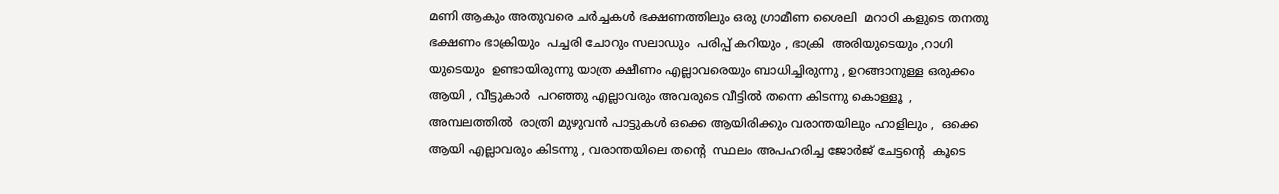മണി ആകും അതുവരെ ചർച്ചകൾ ഭക്ഷണത്തിലും ഒരു ഗ്രാമീണ ശൈലി  മറാഠി കളുടെ തനതു  ഭക്ഷണം ഭാക്രിയും  പച്ചരി ചോറും സലാഡും  പരിപ്പ് കറിയും , ഭാക്രി  അരിയുടെയും ,റാഗി  യുടെയും  ഉണ്ടായിരുന്നു യാത്ര ക്ഷീണം എല്ലാവരെയും ബാധിച്ചിരുന്നു , ഉറങ്ങാനുള്ള ഒരുക്കം ആയി , വീട്ടുകാർ  പറഞ്ഞു എല്ലാവരും അവരുടെ വീട്ടിൽ തന്നെ കിടന്നു കൊള്ളൂ  , അമ്പലത്തിൽ  രാത്രി മുഴുവൻ പാട്ടുകൾ ഒക്കെ ആയിരിക്കും വരാന്തയിലും ഹാളിലും ,  ഒക്കെ ആയി എല്ലാവരും കിടന്നു , വരാന്തയിലെ തന്റെ  സ്ഥലം അപഹരിച്ച ജോർജ് ചേട്ടന്റെ  കൂടെ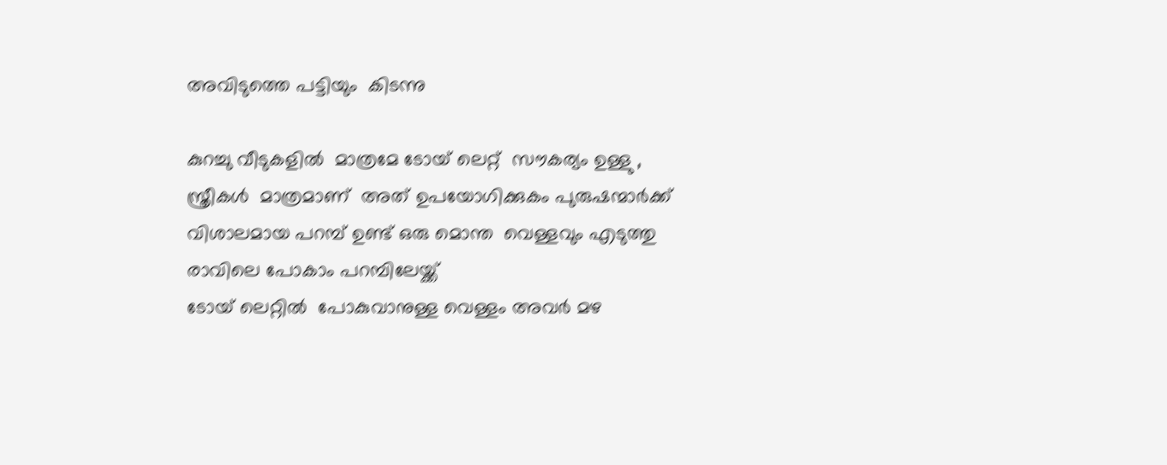അവിടുത്തെ പട്ടിയും  കിടന്നു

കുറച്ചു വീടുകളിൽ  മാത്രമേ ടോയ് ലെറ്റ്‌  സൗകര്യം ഉള്ളു , സ്ത്രീകൾ  മാത്രമാണ്  അത് ഉപയോഗിക്കുകം പുരുഷന്മാർക്ക് വിശാലമായ പറമ്പ് ഉണ്ട് ഒരു മൊന്ത  വെള്ളവും എടുത്തു രാവിലെ പോകാം പറമ്പിലേയ്ക്ക്
ടോയ് ലെറ്റിൽ  പോകുവാനുള്ള വെള്ളം അവർ മഴ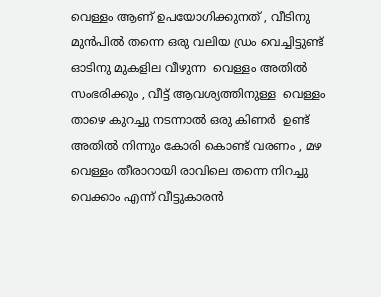വെള്ളം ആണ് ഉപയോഗിക്കുനത് , വീടിനു മുൻപിൽ തന്നെ ഒരു വലിയ ഡ്രം വെച്ചിട്ടുണ്ട് ഓടിനു മുകളില വീഴുന്ന  വെള്ളം അതിൽ സംഭരിക്കും , വീട്ട് ആവശ്യത്തിനുള്ള  വെള്ളം താഴെ കുറച്ചു നടന്നാൽ ഒരു കിണർ  ഉണ്ട്  അതിൽ നിന്നും കോരി കൊണ്ട് വരണം , മഴ വെള്ളം തീരാറായി രാവിലെ തന്നെ നിറച്ചു വെക്കാം എന്ന് വീട്ടുകാരൻ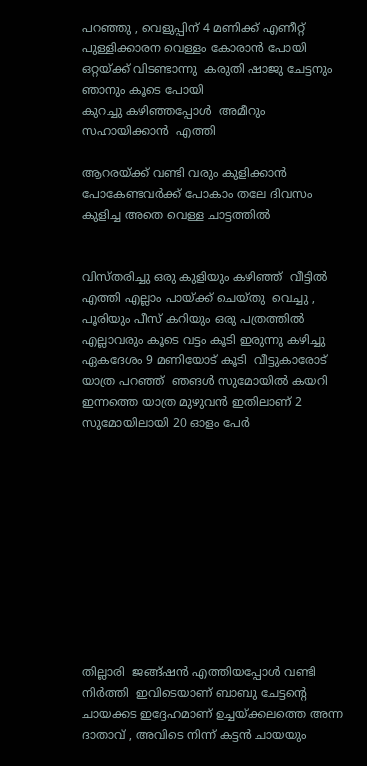പറഞ്ഞു , വെളുപ്പിന് 4 മണിക്ക് എണീറ്റ്‌ പുള്ളിക്കാരന വെള്ളം കോരാൻ പോയി ഒറ്റയ്ക്ക് വിടണ്ടാന്നു  കരുതി ഷാജു ചേട്ടനും ഞാനും കൂടെ പോയി
കുറച്ചു കഴിഞ്ഞപ്പോൾ  അമീറും സഹായിക്കാൻ  എത്തി

ആറരയ്ക്ക് വണ്ടി വരും കുളിക്കാൻ പോകേണ്ടവർക്ക് പോകാം തലേ ദിവസം കുളിച്ച അതെ വെള്ള ചാട്ടത്തിൽ


വിസ്തരിച്ചു ഒരു കുളിയും കഴിഞ്ഞ്  വീട്ടിൽ എത്തി എല്ലാം പായ്ക്ക് ചെയ്തു  വെച്ചു , പൂരിയും പീസ്‌ കറിയും ഒരു പത്രത്തിൽ  എല്ലാവരും കൂടെ വട്ടം കൂടി ഇരുന്നു കഴിച്ചു  ഏകദേശം 9 മണിയോട് കൂടി  വീട്ടുകാരോട് യാത്ര പറഞ്ഞ്  ഞങൾ സുമോയിൽ കയറി ഇന്നത്തെ യാത്ര മുഴുവൻ ഇതിലാണ് 2 സുമോയിലായി 20 ഓളം പേർ











തില്ലാരി  ജങ്ങ്ഷൻ എത്തിയപ്പോൾ വണ്ടി നിർത്തി  ഇവിടെയാണ് ബാബു ചേട്ടന്റെ ചായക്കട ഇദ്ദേഹമാണ് ഉച്ചയ്ക്കലത്തെ അന്ന ദാതാവ് , അവിടെ നിന്ന് കട്ടൻ ചായയും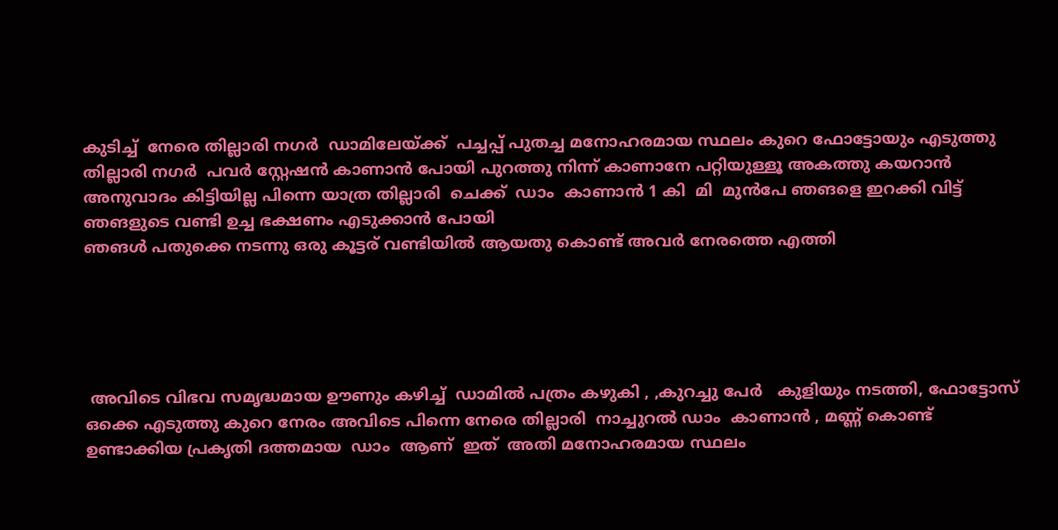കുടിച്ച്  നേരെ തില്ലാരി നഗർ  ഡാമിലേയ്ക്ക്  പച്ചപ്പ്‌ പുതച്ച മനോഹരമായ സ്ഥലം കുറെ ഫോട്ടോയും എടുത്തു തില്ലാരി നഗർ  പവർ സ്റ്റേഷൻ കാണാൻ പോയി പുറത്തു നിന്ന് കാണാനേ പറ്റിയുള്ളൂ അകത്തു കയറാൻ അനുവാദം കിട്ടിയില്ല പിന്നെ യാത്ര തില്ലാരി  ചെക്ക്‌  ഡാം  കാണാൻ 1 കി  മി  മുൻപേ ഞങളെ ഇറക്കി വിട്ട്  ഞങളുടെ വണ്ടി ഉച്ച ഭക്ഷണം എടുക്കാൻ പോയി
ഞങൾ പതുക്കെ നടന്നു ഒരു കൂട്ടര് വണ്ടിയിൽ ആയതു കൊണ്ട് അവർ നേരത്തെ എത്തി





 അവിടെ വിഭവ സമൃദ്ധമായ ഊണും കഴിച്ച്  ഡാമിൽ പത്രം കഴുകി , ,കുറച്ചു പേർ   കുളിയും നടത്തി, ഫോട്ടോസ് ഒക്കെ എടുത്തു കുറെ നേരം അവിടെ പിന്നെ നേരെ തില്ലാരി  നാച്ചുറൽ ഡാം  കാണാൻ , മണ്ണ് കൊണ്ട് ഉണ്ടാക്കിയ പ്രകൃതി ദത്തമായ  ഡാം  ആണ്  ഇത്  അതി മനോഹരമായ സ്ഥലം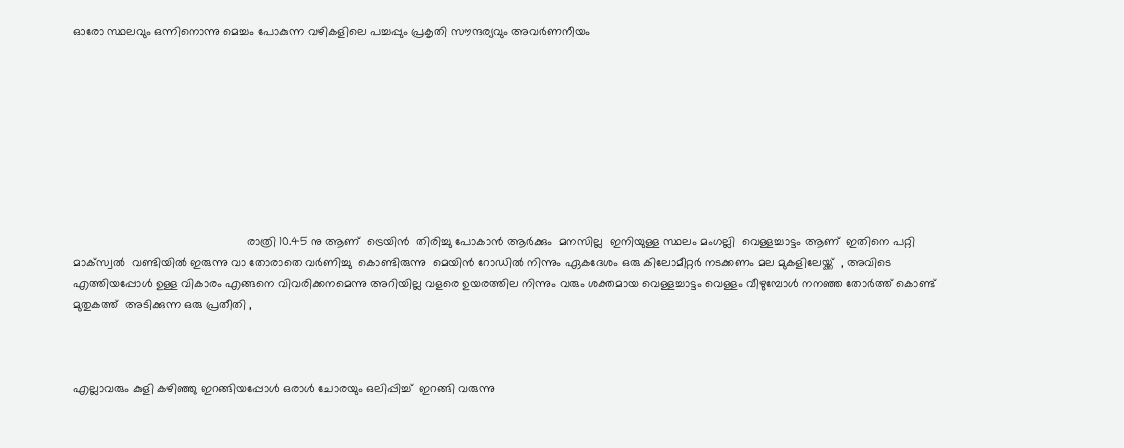ഓരോ സ്ഥലവും ഒന്നിനൊന്നു മെച്ചം പോകുന്ന വഴികളിലെ പച്ചപ്പും പ്രകൃതി സൗന്ദര്യവും അവർണനീയം









                                                     രാത്രി 10.45 നു ആണ്  ട്രെയിൻ  തിരിച്ചു പോകാൻ ആർക്കും  മനസില്ല  ഇനിയുള്ള സ്ഥലം മംഗല്ലി  വെള്ളച്ചാട്ടം ആണ്  ഇതിനെ പറ്റി  മാക്സ്വൽ  വണ്ടിയിൽ ഇരുന്നു വാ തോരാതെ വർണിച്ചു  കൊണ്ടിരുന്നു  മെയിൻ റോഡിൽ നിന്നും ഏകദേശം ഒരു കിലോമീറ്റർ നടക്കണം മല മുകളിലേയ്ക്ക്  , അവിടെ എത്തിയപ്പോൾ ഉള്ള വികാരം എങ്ങനെ വിവരിക്കനമെന്നു അറിയില്ല വളരെ ഉയരത്തില നിന്നും വരും ശക്തമായ വെള്ളച്ചാട്ടം വെള്ളം വീഴുമ്പോൾ നനഞ്ഞ തോർത്ത്‌ കൊണ്ട് മുതുകത്ത്  അടിക്കുന്ന ഒരു പ്രതീതി ,



എല്ലാവരും കുളി കഴിഞ്ഞു ഇറങ്ങിയപ്പോൾ ഒരാൾ ചോരയും ഒലിപ്പിച്ച്  ഇറങ്ങി വരുന്നു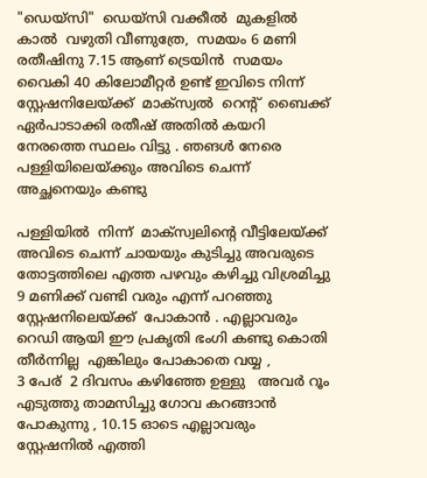"ഡെയ്സി"  ഡെയ്സി വക്കീൽ  മുകളിൽ  കാൽ  വഴുതി വീണുത്രേ,  സമയം 6 മണി  രതീഷിനു 7.15 ആണ് ട്രെയിൻ  സമയം വൈകി 40 കിലോമീറ്റർ ഉണ്ട് ഇവിടെ നിന്ന് സ്റ്റേഷനിലേയ്ക്ക്  മാക്സ്വൽ  റെന്റ്  ബൈക്ക് ഏർപാടാക്കി രതീഷ്‌ അതിൽ കയറി നേരത്തെ സ്ഥലം വിട്ടു . ഞങൾ നേരെ പള്ളിയിലെയ്ക്കും അവിടെ ചെന്ന് അച്ഛനെയും കണ്ടു

പള്ളിയിൽ  നിന്ന്  മാക്സ്വലിന്റെ വീട്ടിലേയ്ക്ക്  അവിടെ ചെന്ന് ചായയും കുടിച്ചു അവരുടെ തോട്ടത്തിലെ എത്ത പഴവും കഴിച്ചു വിശ്രമിച്ചു 9 മണിക്ക് വണ്ടി വരും എന്ന് പറഞ്ഞു സ്റ്റേഷനിലെയ്ക്ക്  പോകാൻ . എല്ലാവരും റെഡി ആയി ഈ പ്രകൃതി ഭംഗി കണ്ടു കൊതി തീർന്നില്ല  എങ്കിലും പോകാതെ വയ്യ ,
3 പേര്  2 ദിവസം കഴിഞ്ഞേ ഉള്ളു   അവർ റൂം എടുത്തു താമസിച്ചു ഗോവ കറങ്ങാൻ പോകുന്നു , 10.15 ഓടെ എല്ലാവരും സ്റ്റേഷനിൽ എത്തി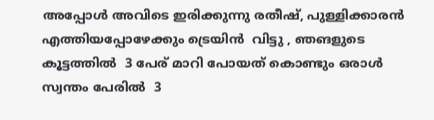അപ്പോൾ അവിടെ ഇരിക്കുന്നു രതീഷ്‌, പുള്ളിക്കാരൻ  എത്തിയപ്പോഴേക്കും ട്രെയിൻ  വിട്ടു , ഞങളുടെ കൂട്ടത്തിൽ  3 പേര് മാറി പോയത് കൊണ്ടും ഒരാൾ സ്വന്തം പേരിൽ  3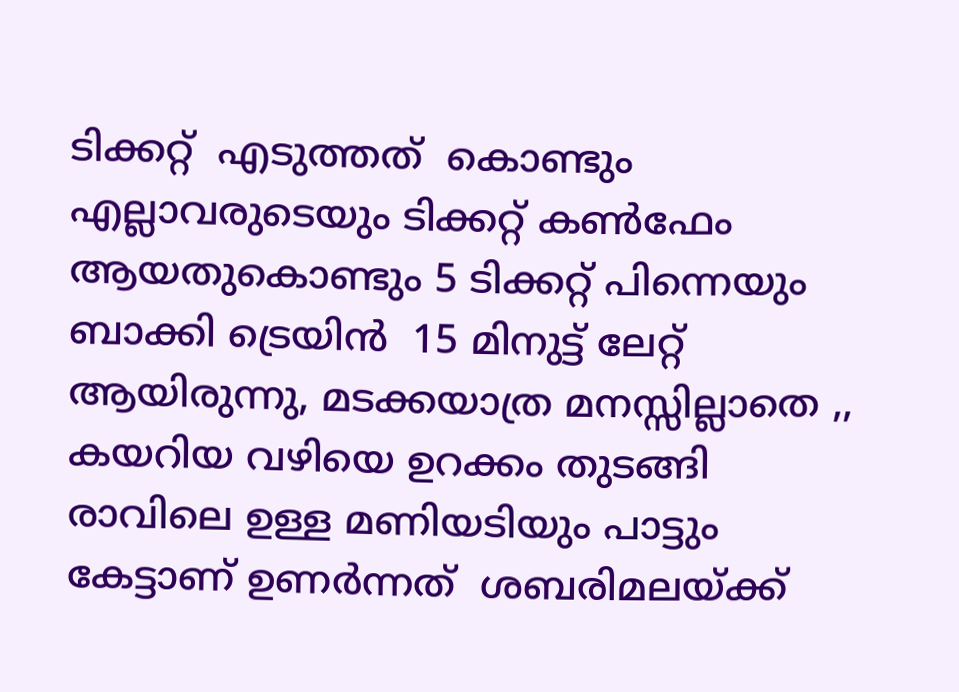ടിക്കറ്റ്‌  എടുത്തത്‌  കൊണ്ടും എല്ലാവരുടെയും ടിക്കറ്റ്‌ കണ്‍ഫേം ആയതുകൊണ്ടും 5 ടിക്കറ്റ്‌ പിന്നെയും ബാക്കി ട്രെയിൻ  15 മിനുട്ട് ലേറ്റ് ആയിരുന്നു, മടക്കയാത്ര മനസ്സില്ലാതെ ,,  കയറിയ വഴിയെ ഉറക്കം തുടങ്ങി രാവിലെ ഉള്ള മണിയടിയും പാട്ടും  കേട്ടാണ് ഉണർന്നത്  ശബരിമലയ്ക്ക്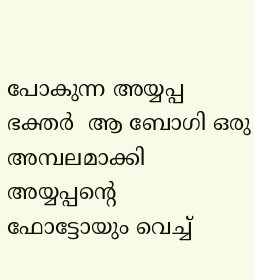പോകുന്ന അയ്യപ്പ ഭക്തർ  ആ ബോഗി ഒരു അമ്പലമാക്കി അയ്യപ്പന്റെ   ഫോട്ടോയും വെച്ച്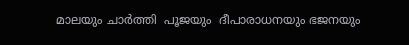മാലയും ചാർത്തി  പൂജയും  ദീപാരാധനയും ഭജനയും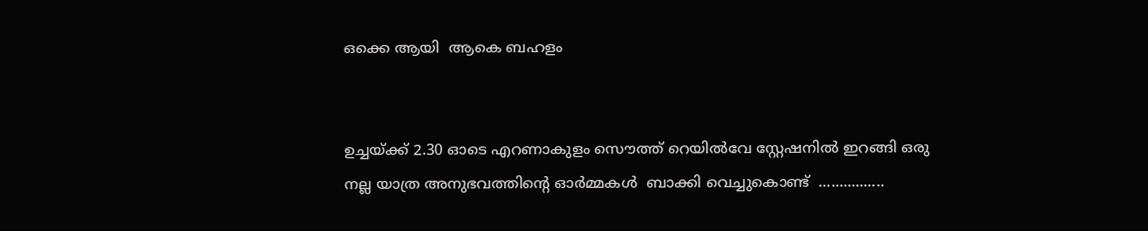ഒക്കെ ആയി  ആകെ ബഹളം


ഉച്ചയ്ക്ക് 2.30 ഓടെ എറണാകുളം സൌത്ത് റെയിൽവേ സ്റ്റേഷനിൽ ഇറങ്ങി ഒരു നല്ല യാത്ര അനുഭവത്തിന്റെ ഓർമ്മകൾ  ബാക്കി വെച്ചുകൊണ്ട്  ................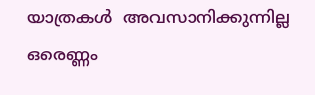യാത്രകൾ  അവസാനിക്കുന്നില്ല ഒരെണ്ണം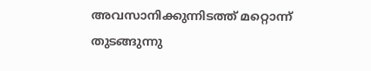അവസാനിക്കുന്നിടത്ത് മറ്റൊന്ന് തുടങ്ങുന്നു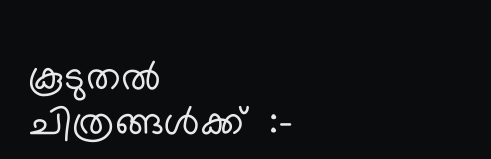കൂടുതൽ ചിത്രങ്ങൾക്ക്  :-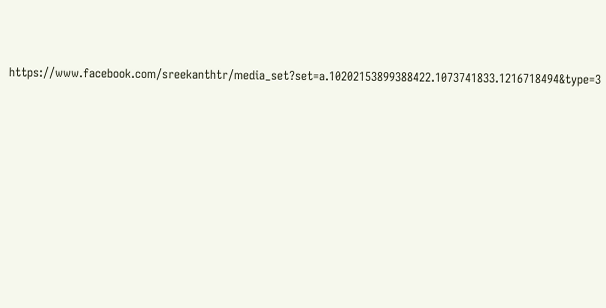https://www.facebook.com/sreekanthtr/media_set?set=a.10202153899388422.1073741833.1216718494&type=3